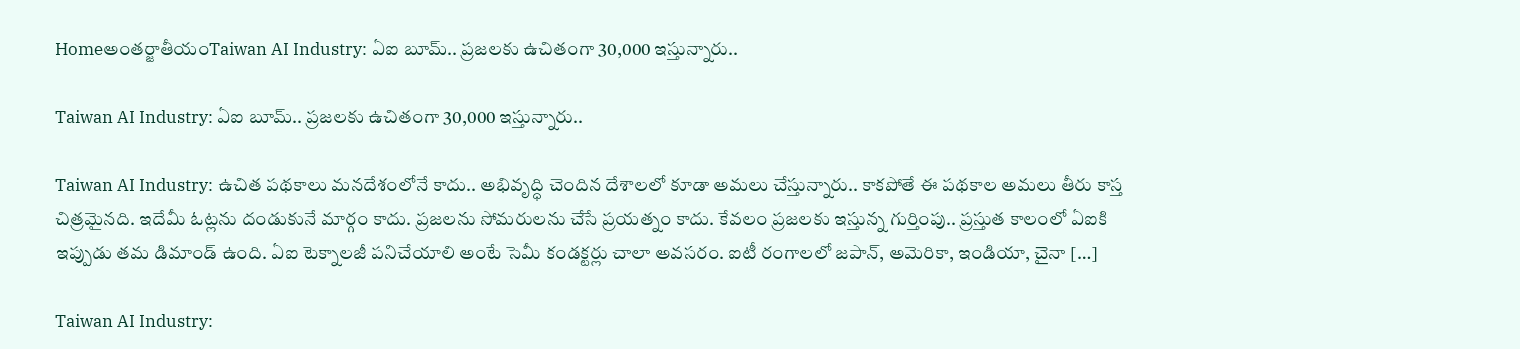Homeఅంతర్జాతీయంTaiwan AI Industry: ఏఐ బూమ్.. ప్రజలకు ఉచితంగా 30,000 ఇస్తున్నారు..

Taiwan AI Industry: ఏఐ బూమ్.. ప్రజలకు ఉచితంగా 30,000 ఇస్తున్నారు..

Taiwan AI Industry: ఉచిత పథకాలు మనదేశంలోనే కాదు.. అభివృద్ధి చెందిన దేశాలలో కూడా అమలు చేస్తున్నారు.. కాకపోతే ఈ పథకాల అమలు తీరు కాస్త చిత్రమైనది. ఇదేమీ ఓట్లను దండుకునే మార్గం కాదు. ప్రజలను సోమరులను చేసే ప్రయత్నం కాదు. కేవలం ప్రజలకు ఇస్తున్న గుర్తింపు.. ప్రస్తుత కాలంలో ఏఐకి ఇప్పుడు తమ డిమాండ్ ఉంది. ఏఐ టెక్నాలజీ పనిచేయాలి అంటే సెమీ కండక్టర్లు చాలా అవసరం. ఐటీ రంగాలలో జపాన్, అమెరికా, ఇండియా, చైనా […]

Taiwan AI Industry: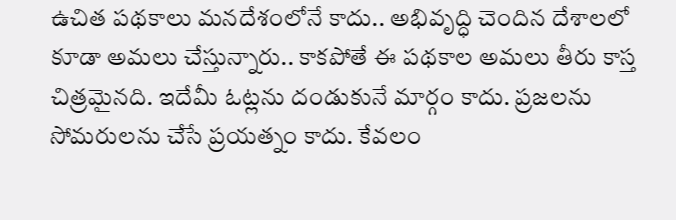ఉచిత పథకాలు మనదేశంలోనే కాదు.. అభివృద్ధి చెందిన దేశాలలో కూడా అమలు చేస్తున్నారు.. కాకపోతే ఈ పథకాల అమలు తీరు కాస్త చిత్రమైనది. ఇదేమీ ఓట్లను దండుకునే మార్గం కాదు. ప్రజలను సోమరులను చేసే ప్రయత్నం కాదు. కేవలం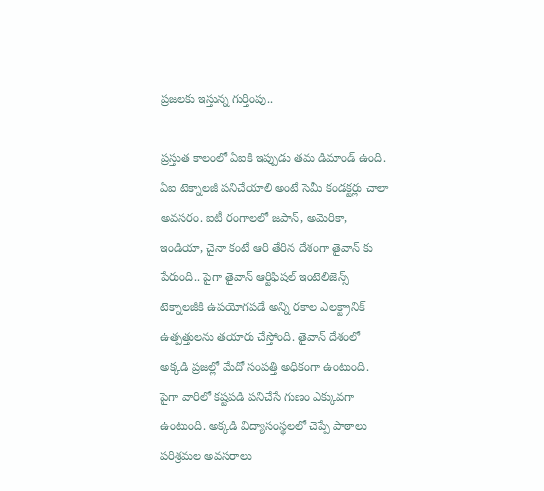ప్రజలకు ఇస్తున్న గుర్తింపు..

ప్రస్తుత కాలంలో ఏఐకి ఇప్పుడు తమ డిమాండ్ ఉంది. ఏఐ టెక్నాలజీ పనిచేయాలి అంటే సెమీ కండక్టర్లు చాలా అవసరం. ఐటీ రంగాలలో జపాన్, అమెరికా, ఇండియా, చైనా కంటే ఆరి తేరిన దేశంగా తైవాన్ కు పేరుంది.. పైగా తైవాన్ ఆర్టిఫిషల్ ఇంటెలిజెన్స్ టెక్నాలజీకి ఉపయోగపడే అన్ని రకాల ఎలక్ట్రానిక్ ఉత్పత్తులను తయారు చేస్తోంది. తైవాన్ దేశంలో అక్కడి ప్రజల్లో మేదో సంపత్తి అధికంగా ఉంటుంది. పైగా వారిలో కష్టపడి పనిచేసే గుణం ఎక్కువగా ఉంటుంది. అక్కడి విద్యాసంస్థలలో చెప్పే పాఠాలు పరిశ్రమల అవసరాలు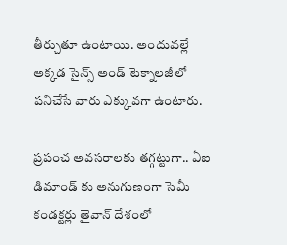తీర్చుతూ ఉంటాయి. అందువల్లే అక్కడ సైన్స్ అండ్ టెక్నాలజీలో పనిచేసే వారు ఎక్కువగా ఉంటారు.

ప్రపంచ అవసరాలకు తగ్గట్టుగా.. ఏఐ డిమాండ్ కు అనుగుణంగా సెమీ కండక్టర్లు తైవాన్ దేశంలో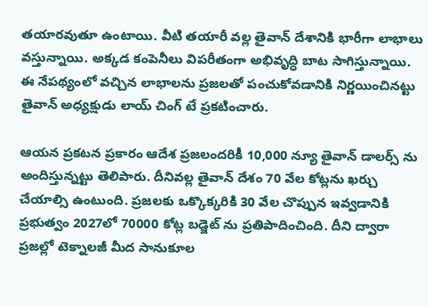తయారవుతూ ఉంటాయి. వీటి తయారీ వల్ల తైవాన్ దేశానికి భారీగా లాభాలు వస్తున్నాయి. అక్కడ కంపెనీలు విపరీతంగా అభివృద్ధి బాట సాగిస్తున్నాయి. ఈ నేపథ్యంలో వచ్చిన లాభాలను ప్రజలతో పంచుకోవడానికి నిర్ణయించినట్టు తైవాన్ అధ్యక్షుడు లాయ్ చింగ్ టే ప్రకటించారు.

ఆయన ప్రకటన ప్రకారం ఆదేశ ప్రజలందరికీ 10,000 న్యూ తైవాన్ డాలర్స్ ను అందిస్తున్నట్టు తెలిపారు. దీనివల్ల తైవాన్ దేశం 70 వేల కోట్లను ఖర్చు చేయాల్సి ఉంటుంది. ప్రజలకు ఒక్కొక్కరికి 30 వేల చొప్పున ఇవ్వడానికి ప్రభుత్వం 2027లో 70000 కోట్ల బడ్జెట్ ను ప్రతిపాదించింది. దీని ద్వారా ప్రజల్లో టెక్నాలజీ మీద సానుకూల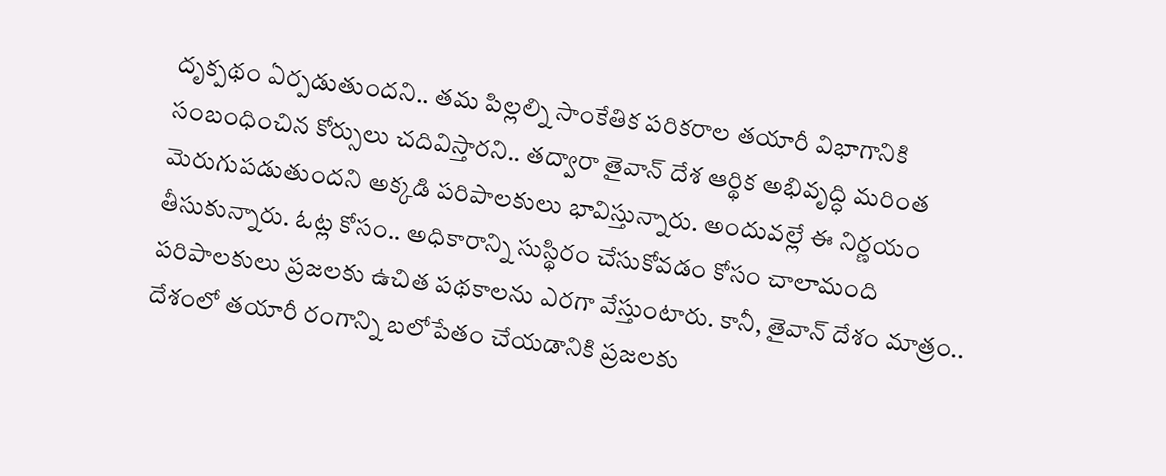దృక్పథం ఏర్పడుతుందని.. తమ పిల్లల్ని సాంకేతిక పరికరాల తయారీ విభాగానికి సంబంధించిన కోర్సులు చదివిస్తారని.. తద్వారా తైవాన్ దేశ ఆర్థిక అభివృద్ధి మరింత మెరుగుపడుతుందని అక్కడి పరిపాలకులు భావిస్తున్నారు. అందువల్లే ఈ నిర్ణయం తీసుకున్నారు. ఓట్ల కోసం.. అధికారాన్ని సుస్థిరం చేసుకోవడం కోసం చాలామంది పరిపాలకులు ప్రజలకు ఉచిత పథకాలను ఎరగా వేస్తుంటారు. కానీ, తైవాన్ దేశం మాత్రం.. దేశంలో తయారీ రంగాన్ని బలోపేతం చేయడానికి ప్రజలకు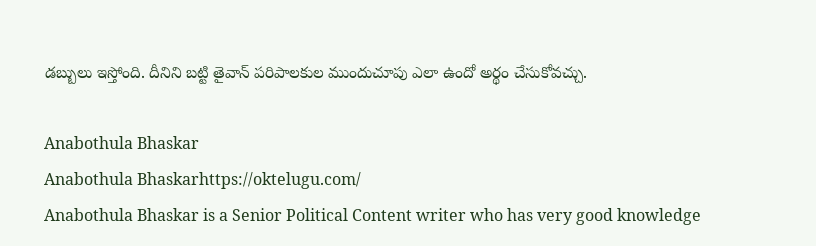డబ్బులు ఇస్తోంది. దీనిని బట్టి తైవాన్ పరిపాలకుల ముందుచూపు ఎలా ఉందో అర్థం చేసుకోవచ్చు.

Anabothula Bhaskar
Anabothula Bhaskarhttps://oktelugu.com/
Anabothula Bhaskar is a Senior Political Content writer who has very good knowledge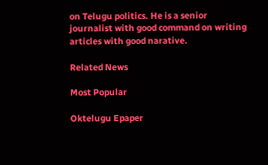on Telugu politics. He is a senior journalist with good command on writing articles with good narative.

Related News

Most Popular

Oktelugu Epaper